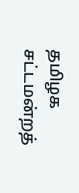தமிழக சட்டமன்றத்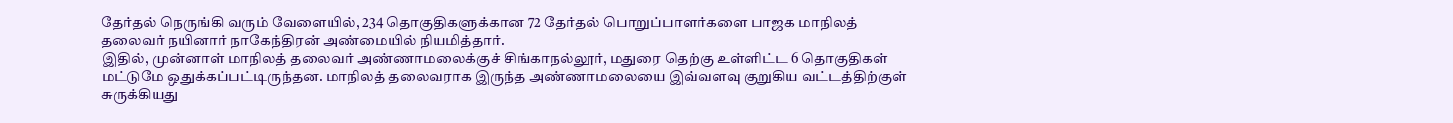தேர்தல் நெருங்கி வரும் வேளையில், 234 தொகுதிகளுக்கான 72 தேர்தல் பொறுப்பாளர்களை பாஜக மாநிலத் தலைவர் நயினார் நாகேந்திரன் அண்மையில் நியமித்தார்.
இதில், முன்னாள் மாநிலத் தலைவர் அண்ணாமலைக்குச் சிங்காநல்லூர், மதுரை தெற்கு உள்ளிட்ட 6 தொகுதிகள் மட்டுமே ஒதுக்கப்பட்டிருந்தன. மாநிலத் தலைவராக இருந்த அண்ணாமலையை இவ்வளவு குறுகிய வட்டத்திற்குள் சுருக்கியது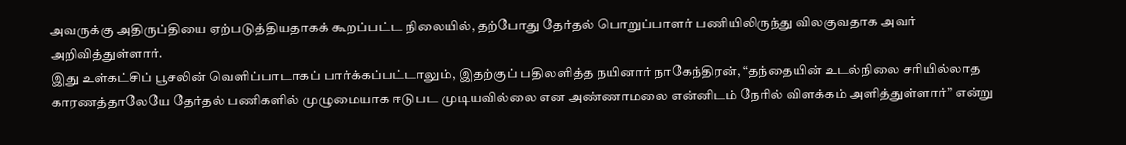அவருக்கு அதிருப்தியை ஏற்படுத்தியதாகக் கூறப்பட்ட நிலையில், தற்போது தேர்தல் பொறுப்பாளர் பணியிலிருந்து விலகுவதாக அவர் அறிவித்துள்ளார்.
இது உள்கட்சிப் பூசலின் வெளிப்பாடாகப் பார்க்கப்பட்டாலும், இதற்குப் பதிலளித்த நயினார் நாகேந்திரன், “தந்தையின் உடல்நிலை சரியில்லாத காரணத்தாலேயே தேர்தல் பணிகளில் முழுமையாக ஈடுபட முடியவில்லை என அண்ணாமலை என்னிடம் நேரில் விளக்கம் அளித்துள்ளார்” என்று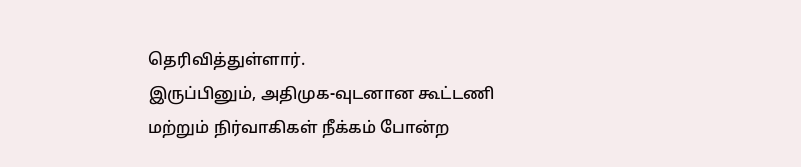தெரிவித்துள்ளார்.
இருப்பினும், அதிமுக-வுடனான கூட்டணி மற்றும் நிர்வாகிகள் நீக்கம் போன்ற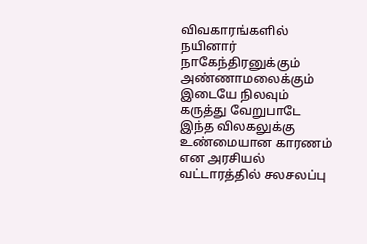விவகாரங்களில் நயினார் நாகேந்திரனுக்கும் அண்ணாமலைக்கும் இடையே நிலவும் கருத்து வேறுபாடே இந்த விலகலுக்கு உண்மையான காரணம் என அரசியல் வட்டாரத்தில் சலசலப்பு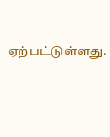ஏற்பட்டுள்ளது.